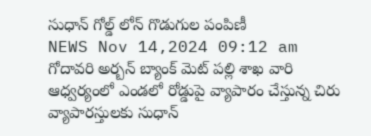సుధాన్ గోల్డ్ లోన్ గొడుగుల పంపిణీ
NEWS Nov 14,2024 09:12 am
గోదావరి అర్బన్ బ్యాంక్ మెట్ పల్లి శాఖ వారి ఆధ్వర్యంలో ఎండలో రోడ్డుపై వ్యాపారం చేస్తున్న చిరు వ్యాపారస్తులకు సుధాన్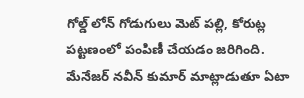గోల్డ్ లోన్ గోడుగులు మెట్ పల్లి, కోరుట్ల పట్టణంలో పంపిణీ చేయడం జరిగింది. మేనేజర్ నవీన్ కుమార్ మాట్లాడుతూ ఏటా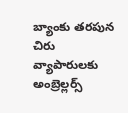బ్యాంకు తరపున చిరు వ్యాపారులకు అంబ్రెల్లర్స్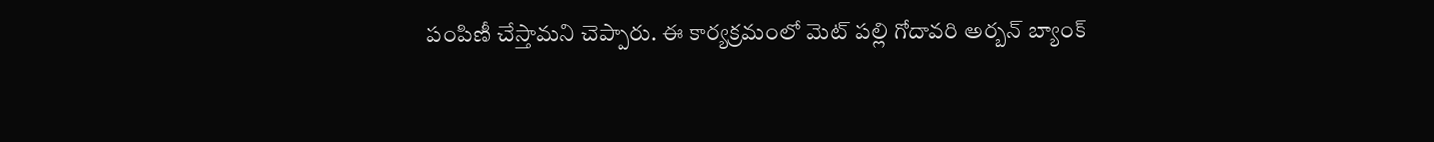పంపిణీ చేస్తామని చెప్పారు. ఈ కార్యక్రమంలో మెట్ పల్లి గోదావరి అర్బన్ బ్యాంక్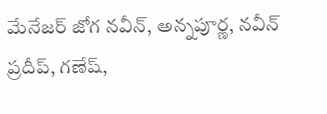మేనేజర్ జోగ నవీన్, అన్నపూర్ణ, నవీన్ ప్రదీప్, గణేష్,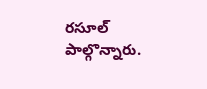రసూల్ పాల్గొన్నారు.